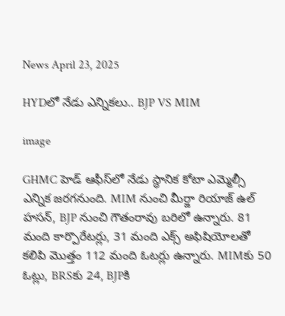News April 23, 2025

HYDలో నేడు ఎన్నికలు.. BJP VS MIM

image

GHMC హెడ్ ఆఫీస్‌లో నేడు స్థానిక కోటా ఎమ్మెల్సీ ఎన్నిక జరగనుంది. MIM నుంచి మీర్జా రియాజ్ ఉల్ హసన్, BJP నుంచి గౌతంరావు బరిలో ఉన్నారు. 81 మంది కార్పొరేటర్లు, 31 మంది ఎక్స్ అఫిషియోలతో కలిపి మొత్తం 112 మంది ఓటర్లు ఉన్నారు. MIMకు 50 ఓట్లు, BRSకు 24, BJPకి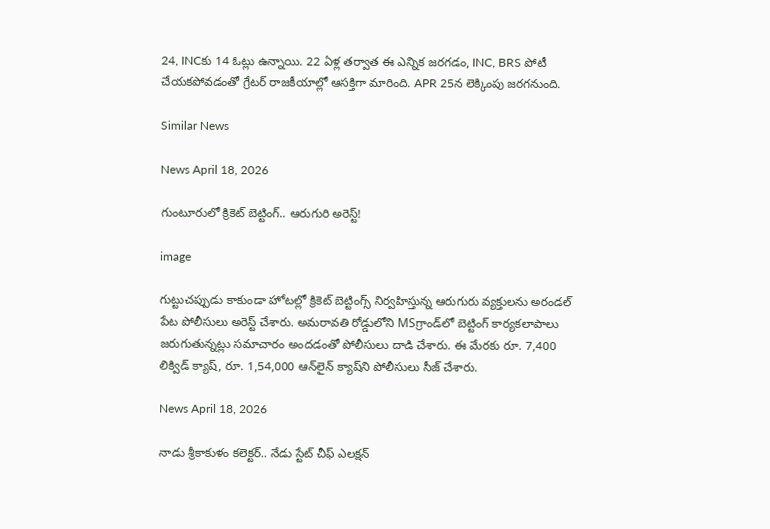24, INCకు 14 ఓట్లు ఉన్నాయి. 22 ఏళ్ల తర్వాత ఈ ఎన్నిక జరగడం, INC, BRS పోటీ చేయకపోవడంతో గ్రేటర్ రాజకీయాల్లో ఆసక్తిగా మారింది. APR 25న లెక్కింపు జరగనుంది.

Similar News

News April 18, 2026

గుంటూరులో క్రికెట్ బెట్టింగ్.. ఆరుగురి అరెస్ట్!

image

గుట్టుచప్పుడు కాకుండా హోటల్లో క్రికెట్ బెట్టింగ్స్ నిర్వహిస్తున్న ఆరుగురు వ్యక్తులను అరండల్ పేట పోలీసులు అరెస్ట్ చేశారు. అమరావతి రోడ్డులోని MSగ్రాండ్‌లో బెట్టింగ్ కార్యకలాపాలు జరుగుతున్నట్లు సమాచారం అందడంతో పోలీసులు దాడి చేశారు. ఈ మేరకు రూ. 7,400 లిక్విడ్ క్యాష్, రూ. 1,54,000 ఆన్‌లైన్ క్యాష్‌ని పోలీసులు సీజ్ చేశారు.

News April 18, 2026

నాడు శ్రీకాకుళం కలెక్టర్.. నేడు స్టేట్ చీఫ్ ఎలక్షన్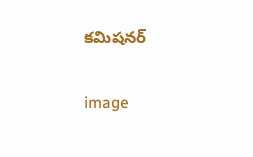కమిషనర్

image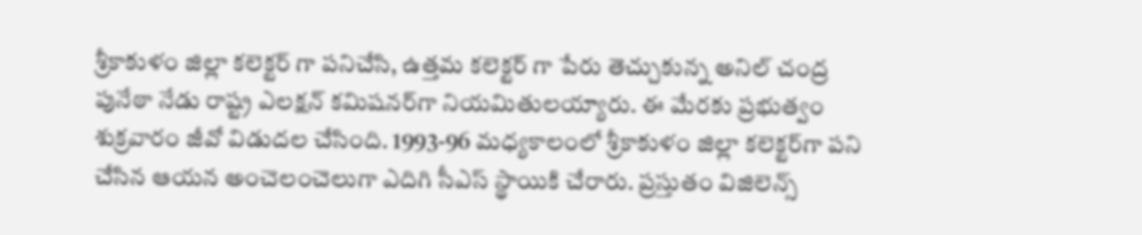శ్రీకాకుళం జిల్లా కలెక్టర్ గా పనిచేసి, ఉత్తమ కలెక్టర్ గా పేరు తెచ్చుకున్న అనిల్ చంద్ర పునేఠా నేడు రాష్ట్ర ఎలక్షన్ కమిషనర్‌గా నియమితులయ్యారు. ఈ మేరకు ప్రభుత్వం శుక్రవారం జీవో విడుదల చేసింది. 1993-96 మధ్యకాలంలో శ్రీకాకుళం జిల్లా కలెక్టర్‌గా పని చేసిన ఆయన అంచెలంచెలుగా ఎదిగి సీఎస్ స్థాయికి చేరారు. ప్రస్తుతం విజిలెన్స్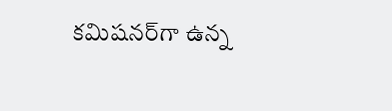కమిషనర్‌గా ఉన్న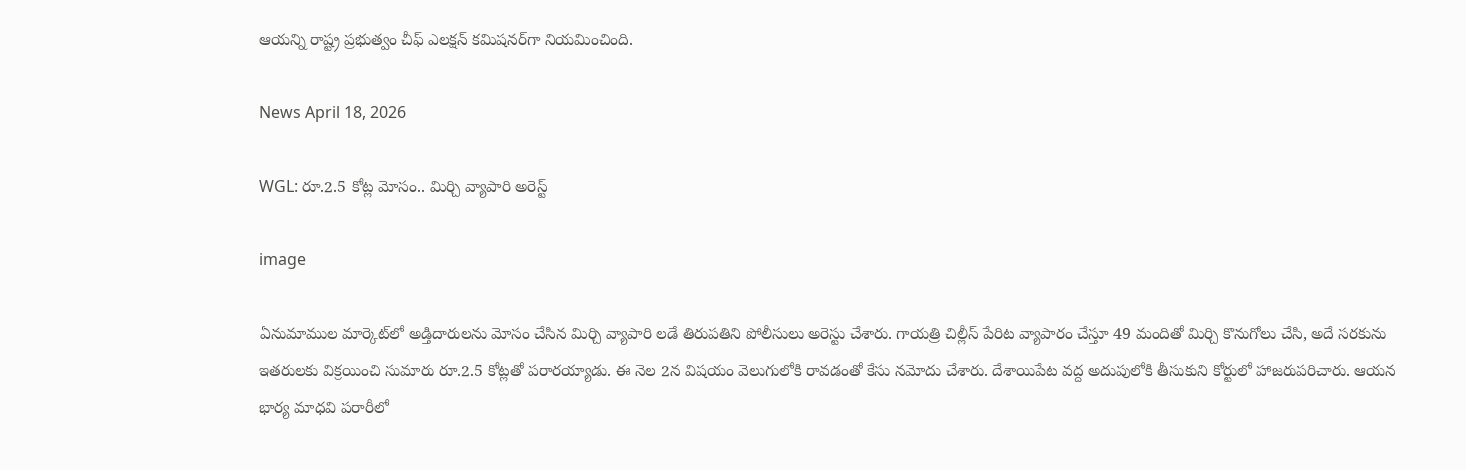ఆయన్ని రాష్ట్ర ప్రభుత్వం చీఫ్ ఎలక్షన్ కమిషనర్‌గా నియమించింది.

News April 18, 2026

WGL: రూ.2.5 కోట్ల మోసం.. మిర్చి వ్యాపారి అరెస్ట్

image

ఏనుమాముల మార్కెట్‌లో అడ్తిదారులను మోసం చేసిన మిర్చి వ్యాపారి లడే తిరుపతిని పోలీసులు అరెస్టు చేశారు. గాయత్రి చిల్లీస్ పేరిట వ్యాపారం చేస్తూ 49 మందితో మిర్చి కొనుగోలు చేసి, అదే సరకును ఇతరులకు విక్రయించి సుమారు రూ.2.5 కోట్లతో పరారయ్యాడు. ఈ నెల 2న విషయం వెలుగులోకి రావడంతో కేసు నమోదు చేశారు. దేశాయిపేట వద్ద అదుపులోకి తీసుకుని కోర్టులో హాజరుపరిచారు. ఆయన భార్య మాధవి పరారీలో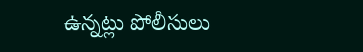ఉన్నట్లు పోలీసులు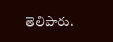తెలిపారు.